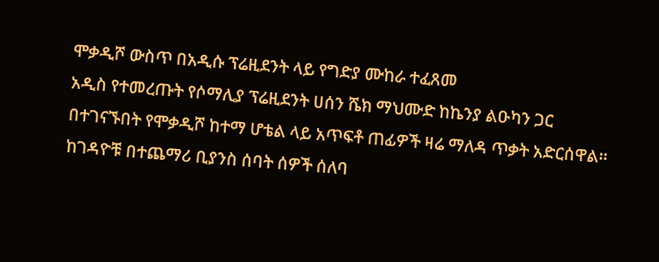ሞቃዲሾ ውስጥ በአዲሱ ፕሬዚደንት ላይ የግድያ ሙከራ ተፈጸመ
አዲስ የተመረጡት የሶማሊያ ፕሬዚደንት ሀሰን ሼክ ማህሙድ ከኬንያ ልዑካን ጋር በተገናኙበት የሞቃዲሾ ከተማ ሆቴል ላይ አጥፍቶ ጠፊዎች ዛሬ ማለዳ ጥቃት አድርሰዋል። ከገዳዮቹ በተጨማሪ ቢያንስ ሰባት ሰዎች ሰለባ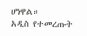ሆነዋል።
አዲስ የተመረጡት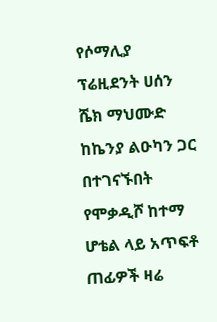የሶማሊያ ፕሬዚደንት ሀሰን ሼክ ማህሙድ ከኬንያ ልዑካን ጋር በተገናኙበት የሞቃዲሾ ከተማ ሆቴል ላይ አጥፍቶ ጠፊዎች ዛሬ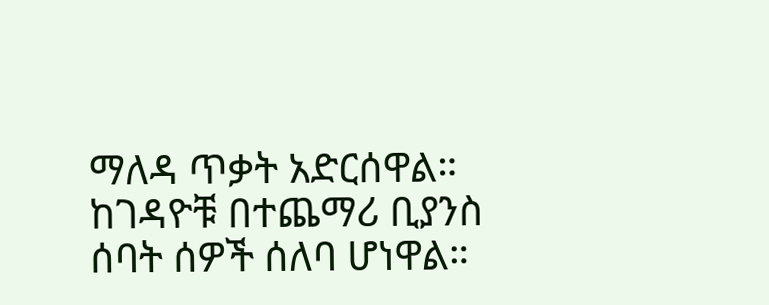ማለዳ ጥቃት አድርሰዋል። ከገዳዮቹ በተጨማሪ ቢያንስ ሰባት ሰዎች ሰለባ ሆነዋል።